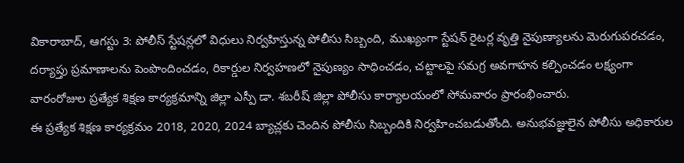వికారాబాద్, ఆగస్టు 3: పోలీస్ స్టేషన్లలో విధులు నిర్వహిస్తున్న పోలీసు సిబ్బంది, ముఖ్యంగా స్టేషన్ రైటర్ల వృత్తి నైపుణ్యాలను మెరుగుపరచడం, దర్యాప్తు ప్రమాణాలను పెంపొందించడం, రికార్డుల నిర్వహణలో నైపుణ్యం సాధించడం, చట్టాలపై సమగ్ర అవగాహన కల్పించడం లక్ష్యంగా వారంరోజుల ప్రత్యేక శిక్షణ కార్యక్రమాన్ని జిల్లా ఎస్పీ డా. శబరీష్ జిల్లా పోలీసు కార్యాలయంలో సోమవారం ప్రారంభించారు.
ఈ ప్రత్యేక శిక్షణ కార్యక్రమం 2018, 2020, 2024 బ్యాచ్లకు చెందిన పోలీసు సిబ్బందికి నిర్వహించబడుతోంది. అనుభవజ్ఞులైన పోలీసు అధికారుల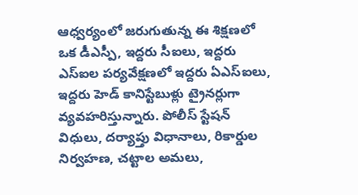ఆధ్వర్యంలో జరుగుతున్న ఈ శిక్షణలో ఒక డీఎస్పీ, ఇద్దరు సీఐలు, ఇద్దరు ఎస్ఐల పర్యవేక్షణలో ఇద్దరు ఏఎస్ఐలు, ఇద్దరు హెడ్ కానిస్టేబుళ్లు ట్రైనర్లుగా వ్యవహరిస్తున్నారు. పోలీస్ స్టేషన్ విధులు, దర్యాప్తు విధానాలు, రికార్డుల నిర్వహణ, చట్టాల అమలు,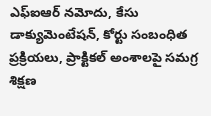ఎఫ్ఐఆర్ నమోదు, కేసు డాక్యుమెంటేషన్, కోర్టు సంబంధిత ప్రక్రియలు, ప్రాక్టికల్ అంశాలపై సమగ్ర శిక్షణ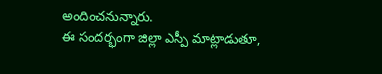అందించనున్నారు.
ఈ సందర్భంగా జిల్లా ఎస్పీ మాట్లాడుతూ,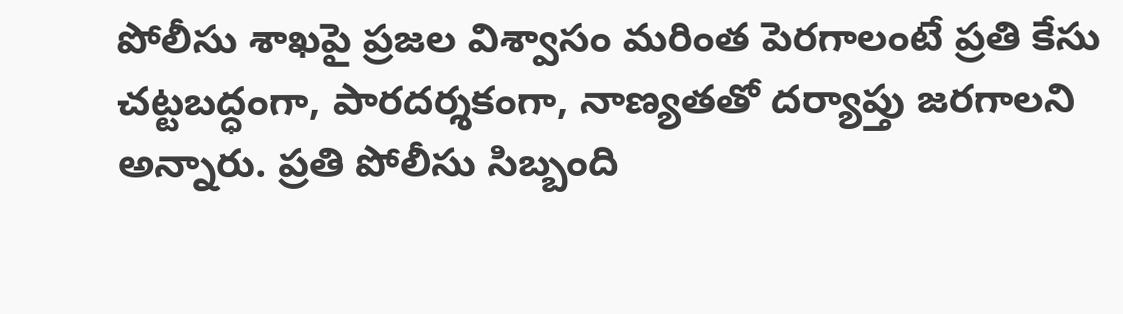పోలీసు శాఖపై ప్రజల విశ్వాసం మరింత పెరగాలంటే ప్రతి కేసు చట్టబద్ధంగా, పారదర్శకంగా, నాణ్యతతో దర్యాప్తు జరగాలని అన్నారు. ప్రతి పోలీసు సిబ్బంది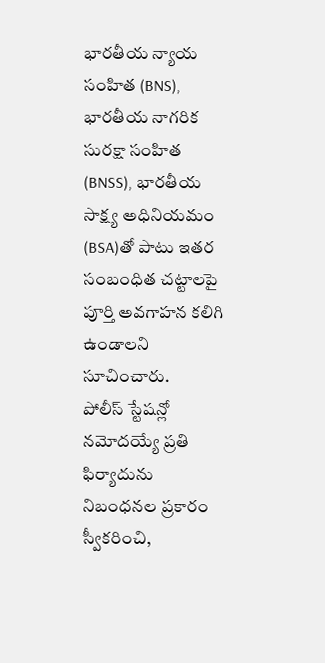భారతీయ న్యాయ సంహిత (BNS), భారతీయ నాగరిక సురక్షా సంహిత (BNSS), భారతీయ సాక్ష్య అధినియమం (BSA)తో పాటు ఇతర సంబంధిత చట్టాలపై పూర్తి అవగాహన కలిగి ఉండాలని సూచించారు.
పోలీస్ స్టేషన్లో నమోదయ్యే ప్రతి ఫిర్యాదును నిబంధనల ప్రకారం స్వీకరించి,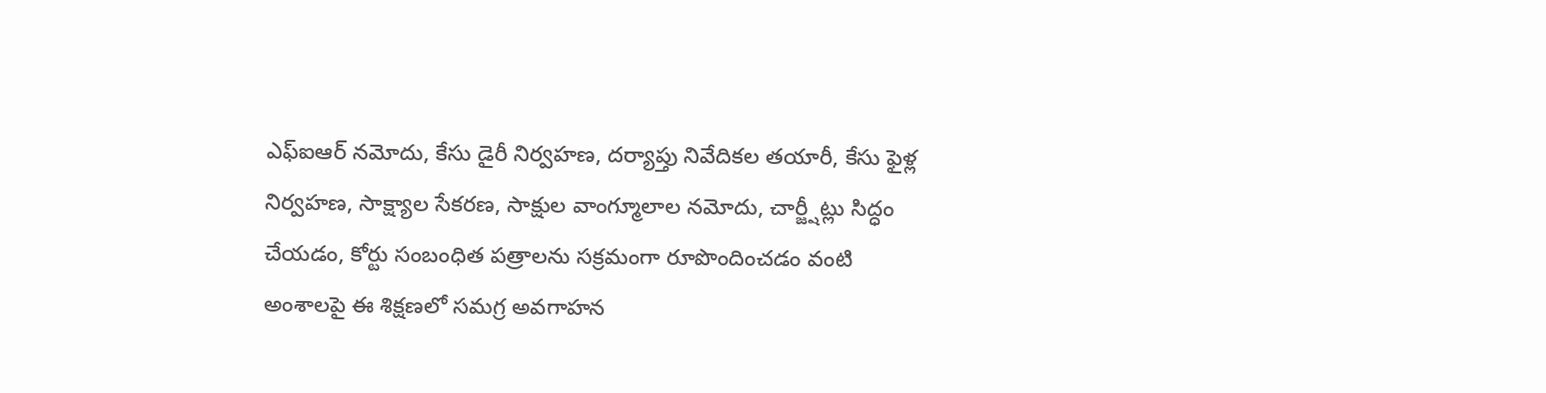ఎఫ్ఐఆర్ నమోదు, కేసు డైరీ నిర్వహణ, దర్యాప్తు నివేదికల తయారీ, కేసు ఫైళ్ల నిర్వహణ, సాక్ష్యాల సేకరణ, సాక్షుల వాంగ్మూలాల నమోదు, చార్జ్షీట్లు సిద్ధం చేయడం, కోర్టు సంబంధిత పత్రాలను సక్రమంగా రూపొందించడం వంటి అంశాలపై ఈ శిక్షణలో సమగ్ర అవగాహన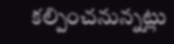కల్పించనున్నట్లు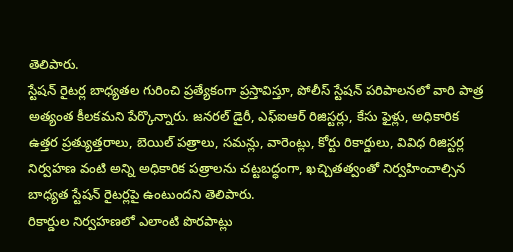తెలిపారు.
స్టేషన్ రైటర్ల బాధ్యతల గురించి ప్రత్యేకంగా ప్రస్తావిస్తూ, పోలీస్ స్టేషన్ పరిపాలనలో వారి పాత్ర అత్యంత కీలకమని పేర్కొన్నారు. జనరల్ డైరీ, ఎఫ్ఐఆర్ రిజిస్టర్లు, కేసు ఫైళ్లు, అధికారిక ఉత్తర ప్రత్యుత్తరాలు, బెయిల్ పత్రాలు, సమన్లు, వారెంట్లు, కోర్టు రికార్డులు, వివిధ రిజిస్టర్ల నిర్వహణ వంటి అన్ని అధికారిక పత్రాలను చట్టబద్ధంగా, ఖచ్చితత్వంతో నిర్వహించాల్సిన బాధ్యత స్టేషన్ రైటర్లపై ఉంటుందని తెలిపారు.
రికార్డుల నిర్వహణలో ఎలాంటి పొరపాట్లు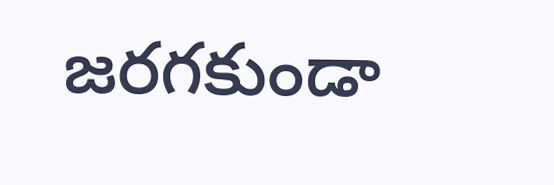జరగకుండా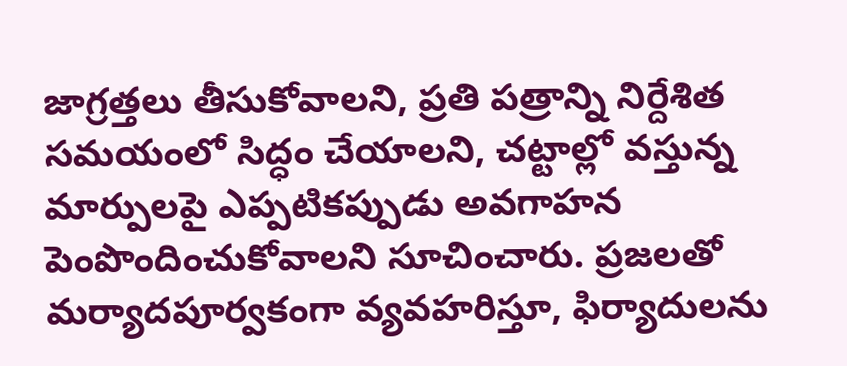జాగ్రత్తలు తీసుకోవాలని, ప్రతి పత్రాన్ని నిర్దేశిత సమయంలో సిద్ధం చేయాలని, చట్టాల్లో వస్తున్న మార్పులపై ఎప్పటికప్పుడు అవగాహన పెంపొందించుకోవాలని సూచించారు. ప్రజలతో మర్యాదపూర్వకంగా వ్యవహరిస్తూ, ఫిర్యాదులను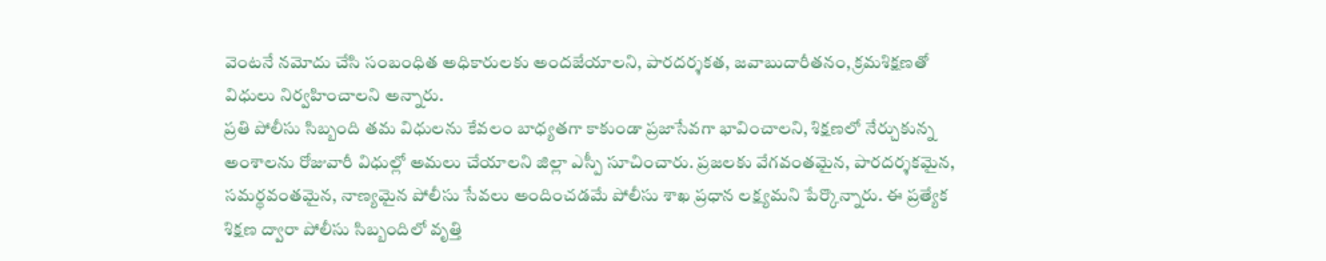వెంటనే నమోదు చేసి సంబంధిత అధికారులకు అందజేయాలని, పారదర్శకత, జవాబుదారీతనం, క్రమశిక్షణతో విధులు నిర్వహించాలని అన్నారు.
ప్రతి పోలీసు సిబ్బంది తమ విధులను కేవలం బాధ్యతగా కాకుండా ప్రజాసేవగా భావించాలని, శిక్షణలో నేర్చుకున్న అంశాలను రోజువారీ విధుల్లో అమలు చేయాలని జిల్లా ఎస్పీ సూచించారు. ప్రజలకు వేగవంతమైన, పారదర్శకమైన, సమర్థవంతమైన, నాణ్యమైన పోలీసు సేవలు అందించడమే పోలీసు శాఖ ప్రధాన లక్ష్యమని పేర్కొన్నారు. ఈ ప్రత్యేక శిక్షణ ద్వారా పోలీసు సిబ్బందిలో వృత్తి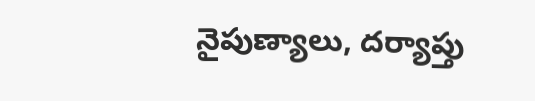నైపుణ్యాలు, దర్యాప్తు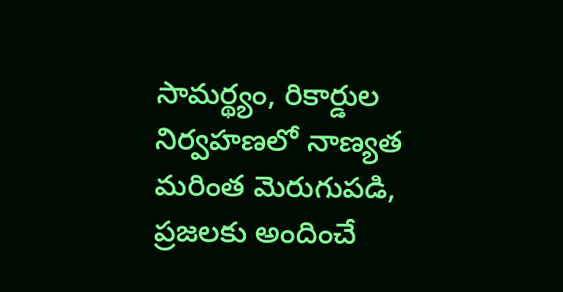సామర్థ్యం, రికార్డుల నిర్వహణలో నాణ్యత మరింత మెరుగుపడి, ప్రజలకు అందించే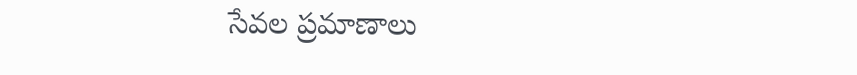సేవల ప్రమాణాలు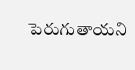పెరుగుతాయని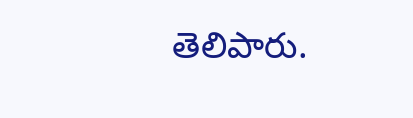తెలిపారు.